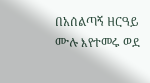በአሰልጣኝ ዘርዓይ ሙሉ እየተመሩ ወደ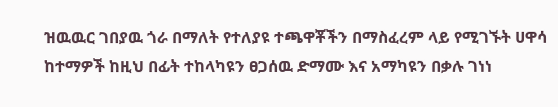ዝዉዉር ገበያዉ ጎራ በማለት የተለያዩ ተጫዋቾችን በማስፈረም ላይ የሚገኙት ሀዋሳ ከተማዎች ከዚህ በፊት ተከላካዩን ፀጋሰዉ ድማሙ እና አማካዩን በቃሉ ገነነ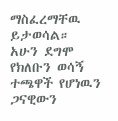ማስፈረማቸዉ ይታወሳል።
አሁን ደግሞ የክለቡን ወሳኝ ተጫዋች የሆነዉን ጋናዊውን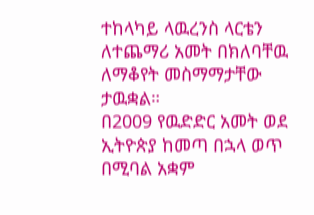ተከላካይ ላዉረንስ ላርቴን ለተጨማሪ አመት በክለባቸዉ ለማቆየት መስማማታቸው ታዉቋል።
በ2009 የዉድድር አመት ወደ ኢትዮጵያ ከመጣ በኋላ ወጥ በሚባል አቋም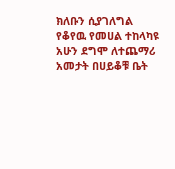ክለቡን ሲያገለግል የቆየዉ የመሀል ተከላካዩ አሁን ደግሞ ለተጨማሪ አመታት በሀይቆቹ ቤት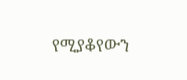የሚያቆየውን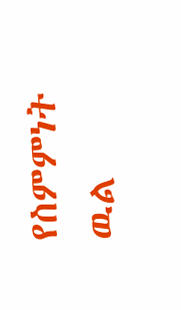የስምምነት ዉል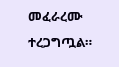መፈራረሙ ተረጋግጧል።